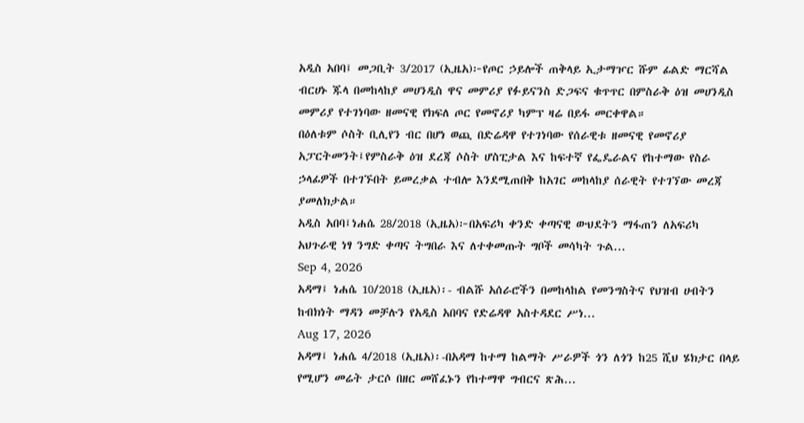አዲስ አበባ፤ መጋቢት 3/2017 (ኢዜአ)፦የጦር ኃይሎች ጠቅላይ ኢታማዦር ሹም ፊልድ ማርሻል ብርሀኑ ጁላ በመከላከያ መሀንዲስ ዋና መምሪያ የፉይናንስ ድጋፍና ቁጥጥር በምስራቅ ዕዝ መሀንዲስ መምሪያ የተገነባው ዘመናዊ የክፍለ ጦር የመኖሪያ ካምፕ ዛሬ በይፋ መርቀዋል።
በዕለቱም ሶስት ቢሊየን ብር በሆነ ወጪ በድሬዳዋ የተገነባው የሰራዊቱ ዘመናዊ የመኖሪያ አፓርትመንት፤የምስራቅ ዕዝ ደረጃ ሶስት ሆስፒታል እና ከፍተኛ የፌዴራልና የከተማው የስራ ኃላፊዎች በተገኙበት ይመረቃል ተብሎ እንደሚጠበቅ ከአገር መከላከያ ሰራዊት የተገኘው መረጃ ያመለክታል።
አዲስ አበባ፤ነሐሴ 28/2018 (ኢዜአ)፦በአፍሪካ ቀንድ ቀጣናዊ ውህደትን ማፋጠን ለአፍሪካ አህጉራዊ ነፃ ንግድ ቀጣና ትግበራ እና ለተቀመጡት ግቦች መሳካት ጉል...
Sep 4, 2026
አዳማ፤ ነሐሴ 10/2018 (ኢዜአ)፡- ብልሹ አሰራሮችን በመከላከል የመንግስትና የህዝብ ሀብትን ከብክነት ማዳን መቻሉን የአዲስ አበባና የድሬዳዋ አስተዳደር ሥነ...
Aug 17, 2026
አዳማ፤ ነሐሴ 4/2018 (ኢዜአ)፡-በአዳማ ከተማ ከልማት ሥራዎች ጎን ለጎን ከ25 ሺህ ሄክታር በላይ የሚሆን መሬት ታርሶ በዘር መሸፈኑን የከተማዋ ግብርና ጽሕ...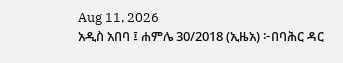Aug 11, 2026
አዲስ አበባ ፤ ሐምሌ 30/2018 (ኢዜአ) ፦በባሕር ዳር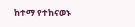ከተማ የተከናወኑ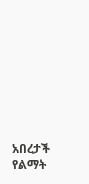አበረታች የልማት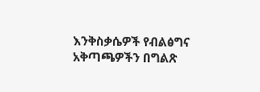እንቅስቃሴዎች የብልፅግና አቅጣጫዎችን በግልጽ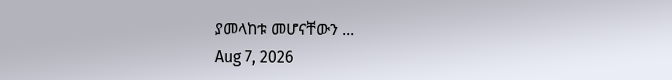ያመላከቱ መሆናቸውን ...
Aug 7, 2026